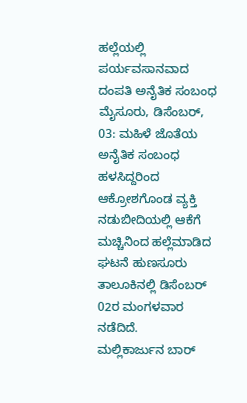ಹಲ್ಲೆಯಲ್ಲಿ ಪರ್ಯವಸಾನವಾದ ದಂಪತಿ ಅನೈತಿಕ ಸಂಬಂಧ
ಮೈಸೂರು, ಡಿಸೆಂಬರ್, 03: ಮಹಿಳೆ ಜೊತೆಯ ಅನೈತಿಕ ಸಂಬಂಧ ಹಳಸಿದ್ದರಿಂದ ಆಕ್ರೋಶಗೊಂಡ ವ್ಯಕ್ತಿ ನಡುಬೀದಿಯಲ್ಲಿ ಆಕೆಗೆ ಮಚ್ಚಿನಿಂದ ಹಲ್ಲೆಮಾಡಿದ ಘಟನೆ ಹುಣಸೂರು ತಾಲೂಕಿನಲ್ಲಿ ಡಿಸೆಂಬರ್ 02ರ ಮಂಗಳವಾರ ನಡೆದಿದೆ.
ಮಲ್ಲಿಕಾರ್ಜುನ ಬಾರ್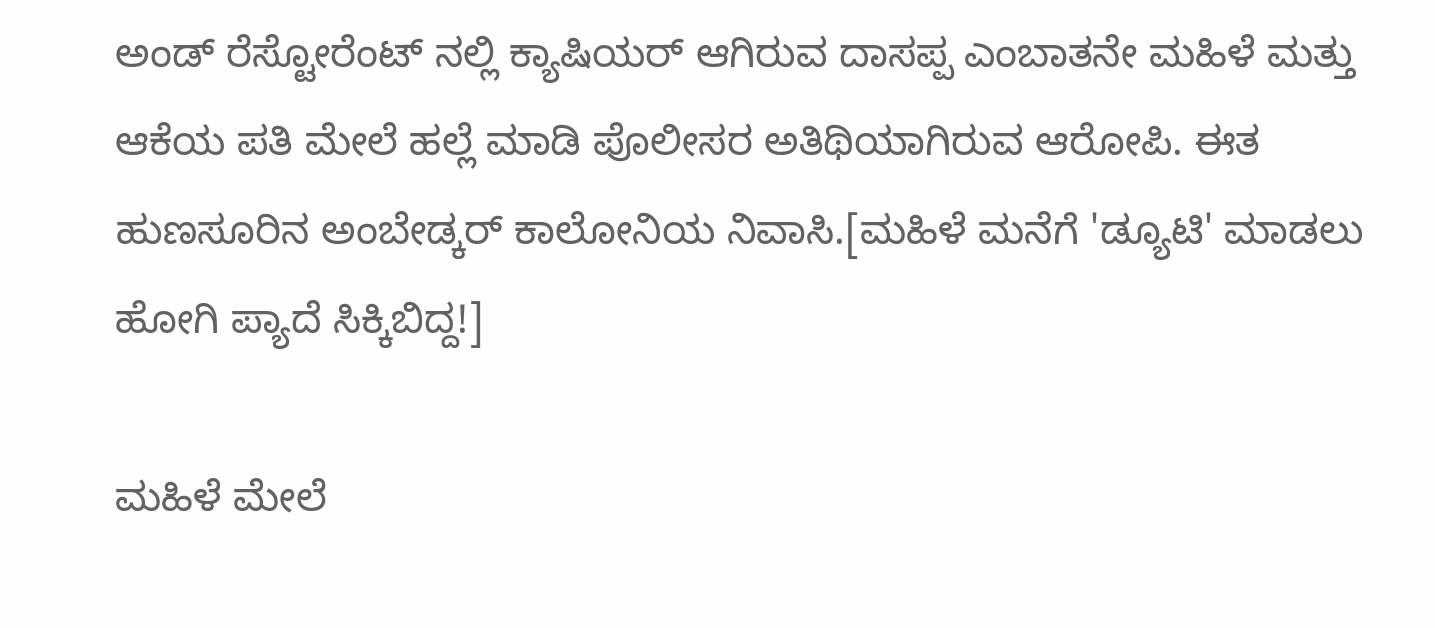ಅಂಡ್ ರೆಸ್ಟೋರೆಂಟ್ ನಲ್ಲಿ ಕ್ಯಾಷಿಯರ್ ಆಗಿರುವ ದಾಸಪ್ಪ ಎಂಬಾತನೇ ಮಹಿಳೆ ಮತ್ತು ಆಕೆಯ ಪತಿ ಮೇಲೆ ಹಲ್ಲೆ ಮಾಡಿ ಪೊಲೀಸರ ಅತಿಥಿಯಾಗಿರುವ ಆರೋಪಿ. ಈತ ಹುಣಸೂರಿನ ಅಂಬೇಡ್ಕರ್ ಕಾಲೋನಿಯ ನಿವಾಸಿ.[ಮಹಿಳೆ ಮನೆಗೆ 'ಡ್ಯೂಟಿ' ಮಾಡಲು ಹೋಗಿ ಪ್ಯಾದೆ ಸಿಕ್ಕಿಬಿದ್ದ!]

ಮಹಿಳೆ ಮೇಲೆ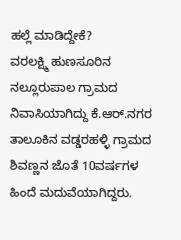ಹಲ್ಲೆ ಮಾಡಿದ್ದೇಕೆ?
ವರಲಕ್ಷ್ಮಿ ಹುಣಸೂರಿನ ನಲ್ಲೂರುಪಾಲ ಗ್ರಾಮದ ನಿವಾಸಿಯಾಗಿದ್ದು ಕೆ.ಆರ್.ನಗರ ತಾಲೂಕಿನ ವಡ್ಡರಹಳ್ಳಿ ಗ್ರಾಮದ ಶಿವಣ್ಣನ ಜೊತೆ 10ವರ್ಷಗಳ ಹಿಂದೆ ಮದುವೆಯಾಗಿದ್ದರು.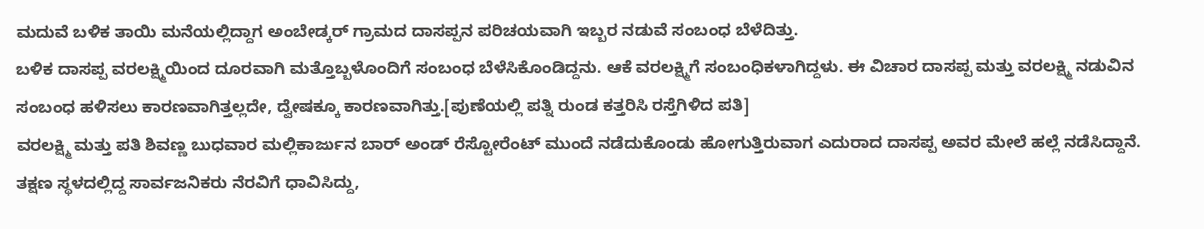ಮದುವೆ ಬಳಿಕ ತಾಯಿ ಮನೆಯಲ್ಲಿದ್ದಾಗ ಅಂಬೇಡ್ಕರ್ ಗ್ರಾಮದ ದಾಸಪ್ಪನ ಪರಿಚಯವಾಗಿ ಇಬ್ಬರ ನಡುವೆ ಸಂಬಂಧ ಬೆಳೆದಿತ್ತು.
ಬಳಿಕ ದಾಸಪ್ಪ ವರಲಕ್ಷ್ಮಿಯಿಂದ ದೂರವಾಗಿ ಮತ್ತೊಬ್ಬಳೊಂದಿಗೆ ಸಂಬಂಧ ಬೆಳೆಸಿಕೊಂಡಿದ್ದನು. ಆಕೆ ವರಲಕ್ಷ್ಮಿಗೆ ಸಂಬಂಧಿಕಳಾಗಿದ್ದಳು. ಈ ವಿಚಾರ ದಾಸಪ್ಪ ಮತ್ತು ವರಲಕ್ಷ್ಮಿ ನಡುವಿನ ಸಂಬಂಧ ಹಳಿಸಲು ಕಾರಣವಾಗಿತ್ತಲ್ಲದೇ, ದ್ವೇಷಕ್ಕೂ ಕಾರಣವಾಗಿತ್ತು.[ಪುಣೆಯಲ್ಲಿ ಪತ್ನಿ ರುಂಡ ಕತ್ತರಿಸಿ ರಸ್ತೆಗಿಳಿದ ಪತಿ]
ವರಲಕ್ಷ್ಮಿ ಮತ್ತು ಪತಿ ಶಿವಣ್ಣ ಬುಧವಾರ ಮಲ್ಲಿಕಾರ್ಜುನ ಬಾರ್ ಅಂಡ್ ರೆಸ್ಟೋರೆಂಟ್ ಮುಂದೆ ನಡೆದುಕೊಂಡು ಹೋಗುತ್ತಿರುವಾಗ ಎದುರಾದ ದಾಸಪ್ಪ ಅವರ ಮೇಲೆ ಹಲ್ಲೆ ನಡೆಸಿದ್ದಾನೆ.
ತಕ್ಷಣ ಸ್ಥಳದಲ್ಲಿದ್ದ ಸಾರ್ವಜನಿಕರು ನೆರವಿಗೆ ಧಾವಿಸಿದ್ದು,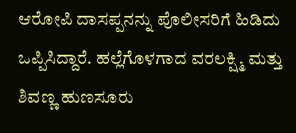ಆರೋಪಿ ದಾಸಪ್ಪನನ್ನು ಪೊಲೀಸರಿಗೆ ಹಿಡಿದು ಒಪ್ಪಿಸಿದ್ದಾರೆ. ಹಲ್ಲೆಗೊಳಗಾದ ವರಲಕ್ಷ್ಮಿ ಮತ್ತು ಶಿವಣ್ಣ ಹುಣಸೂರು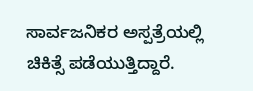ಸಾರ್ವಜನಿಕರ ಅಸ್ಪತ್ರೆಯಲ್ಲಿ ಚಿಕಿತ್ಸೆ ಪಡೆಯುತ್ತಿದ್ದಾರೆ.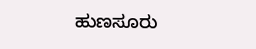ಹುಣಸೂರು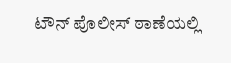ಟೌನ್ ಪೊಲೀಸ್ ಠಾಣೆಯಲ್ಲಿ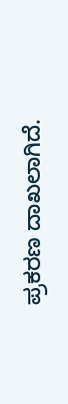ಪ್ರಕರಣ ದಾಖಲಾಗಿದೆ.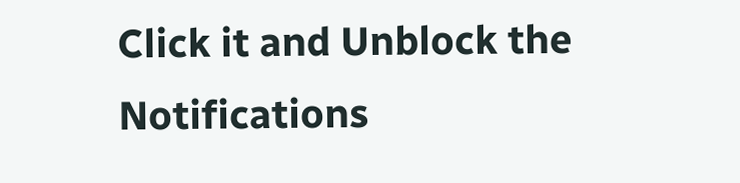Click it and Unblock the Notifications